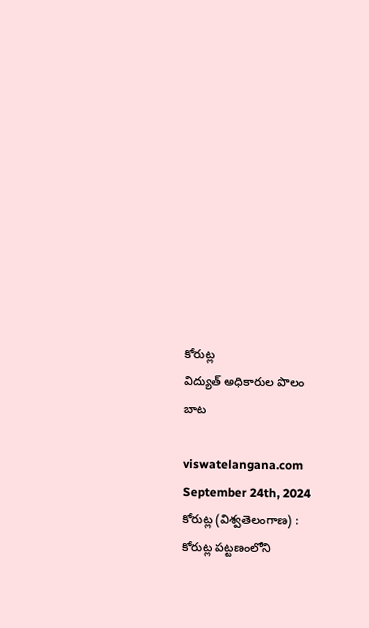కోరుట్ల
విద్యుత్ అధికారుల పొలం బాట

viswatelangana.com
September 24th, 2024
కోరుట్ల (విశ్వతెలంగాణ) :
కోరుట్ల పట్టణంలోని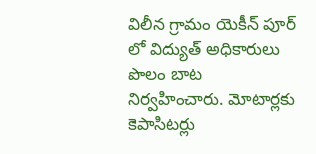విలీన గ్రామం యెకీన్ పూర్ లో విద్యుత్ అధికారులు పొలం బాట నిర్వహించారు. మోటార్లకు కెపాసిటర్లు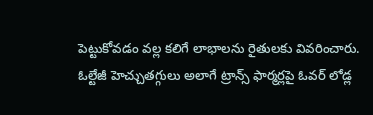పెట్టుకోవడం వల్ల కలిగే లాభాలను రైతులకు వివరించారు. ఓల్టేజీ హెచ్చుతగ్గులు అలాగే ట్రాన్స్ ఫార్మర్లపై ఓవర్ లోడ్ల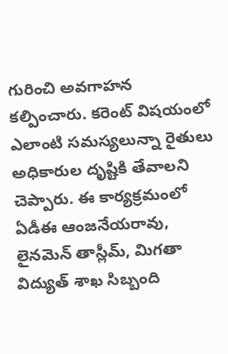గురించి అవగాహన కల్పించారు. కరెంట్ విషయంలో ఎలాంటి సమస్యలున్నా రైతులు అధికారుల దృష్టికి తేవాలని చెప్పారు. ఈ కార్యక్రమంలో ఏడీఈ ఆంజనేయరావు, లైనమెన్ తాస్లీమ్, మిగతా విద్యుత్ శాఖ సిబ్బంది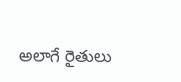అలాగే రైతులు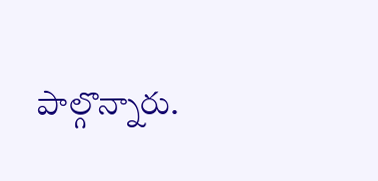పాల్గొన్నారు.